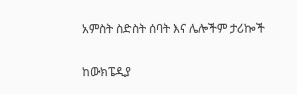አምስት ስድስት ሰባት እና ሌሎችም ታሪኰች

ከውክፔዲያ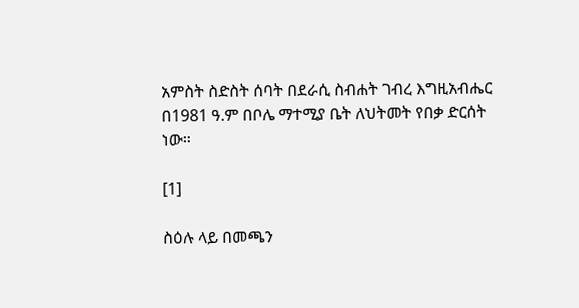አምስት ስድስት ሰባት በደራሲ ስብሐት ገብረ እግዚአብሔር በ1981 ዓ.ም በቦሌ ማተሚያ ቤት ለህትመት የበቃ ድርሰት ነው።

[1]

ስዕሉ ላይ በመጫን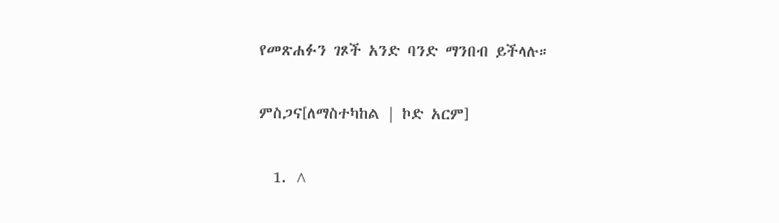የመጽሐፉን ገጾች አንድ ባንድ ማንበብ ይችላሉ።

ምስጋና[ለማስተካከል | ኮድ አርም]

  1. ^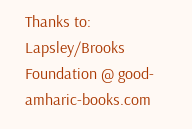Thanks to: Lapsley/Brooks Foundation @ good-amharic-books.com